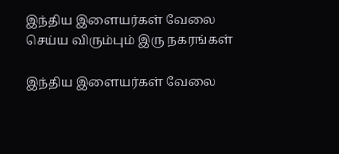இந்திய இளையர்கள் வேலை செய்ய விரும்பும் இரு நகரங்கள்

இந்திய இளையர்கள் வேலை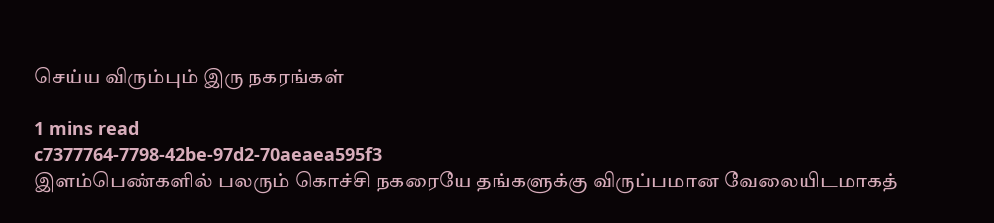செய்ய விரும்பும் இரு நகரங்கள்

1 mins read
c7377764-7798-42be-97d2-70aeaea595f3
இளம்பெண்களில் பலரும் கொச்சி நகரையே தங்களுக்கு விருப்பமான வேலையிடமாகத்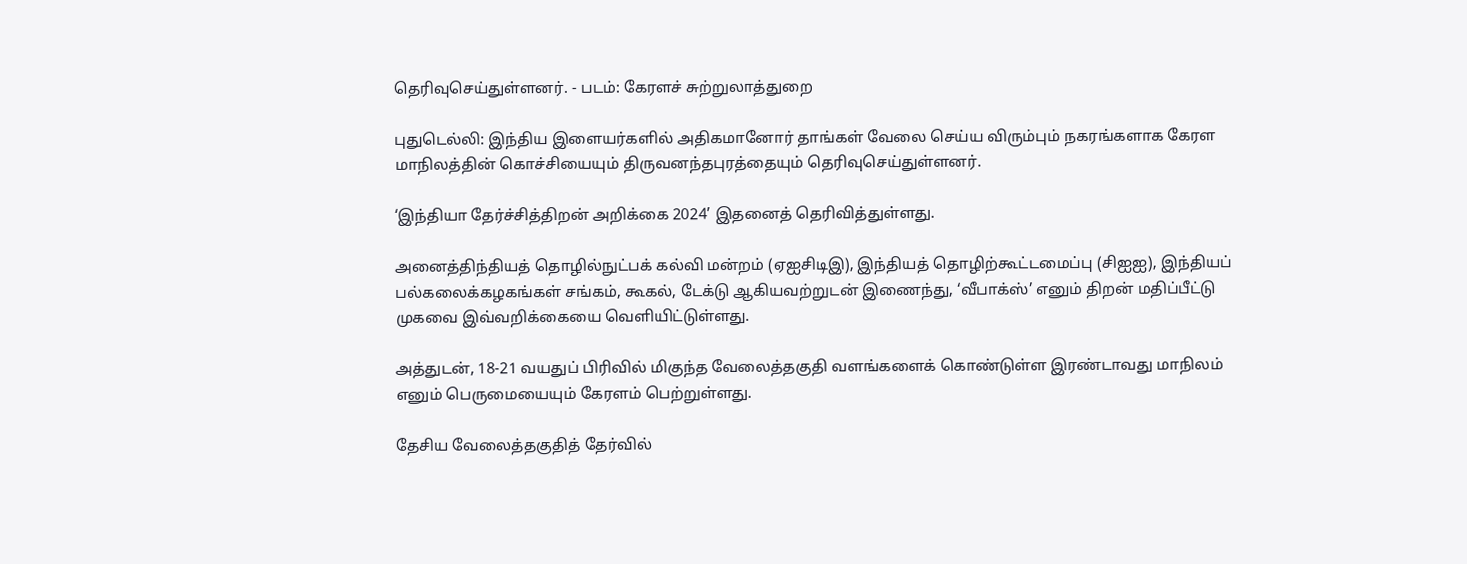தெரிவுசெய்துள்ளனர். - படம்: கேரளச் சுற்றுலாத்துறை

புதுடெல்லி: இந்திய இளையர்களில் அதிகமானோர் தாங்கள் வேலை செய்ய விரும்பும் நகரங்களாக கேரள மாநிலத்தின் கொச்சியையும் திருவனந்தபுரத்தையும் தெரிவுசெய்துள்ளனர்.

‘இந்தியா தேர்ச்சித்திறன் அறிக்கை 2024’ இதனைத் தெரிவித்துள்ளது.

அனைத்திந்தியத் தொழில்நுட்பக் கல்வி மன்றம் (ஏஐசிடிஇ), இந்தியத் தொழிற்கூட்டமைப்பு (சிஐஐ), இந்தியப் பல்கலைக்கழகங்கள் சங்கம், கூகல், டேக்டு ஆகியவற்றுடன் இணைந்து, ‘வீபாக்ஸ்’ எனும் திறன் மதிப்பீட்டு முகவை இவ்வறிக்கையை வெளியிட்டுள்ளது.

அத்துடன், 18-21 வயதுப் பிரிவில் மிகுந்த வேலைத்தகுதி வளங்களைக் கொண்டுள்ள இரண்டாவது மாநிலம் எனும் பெருமையையும் கேரளம் பெற்றுள்ளது.

தேசிய வேலைத்தகுதித் தேர்வில்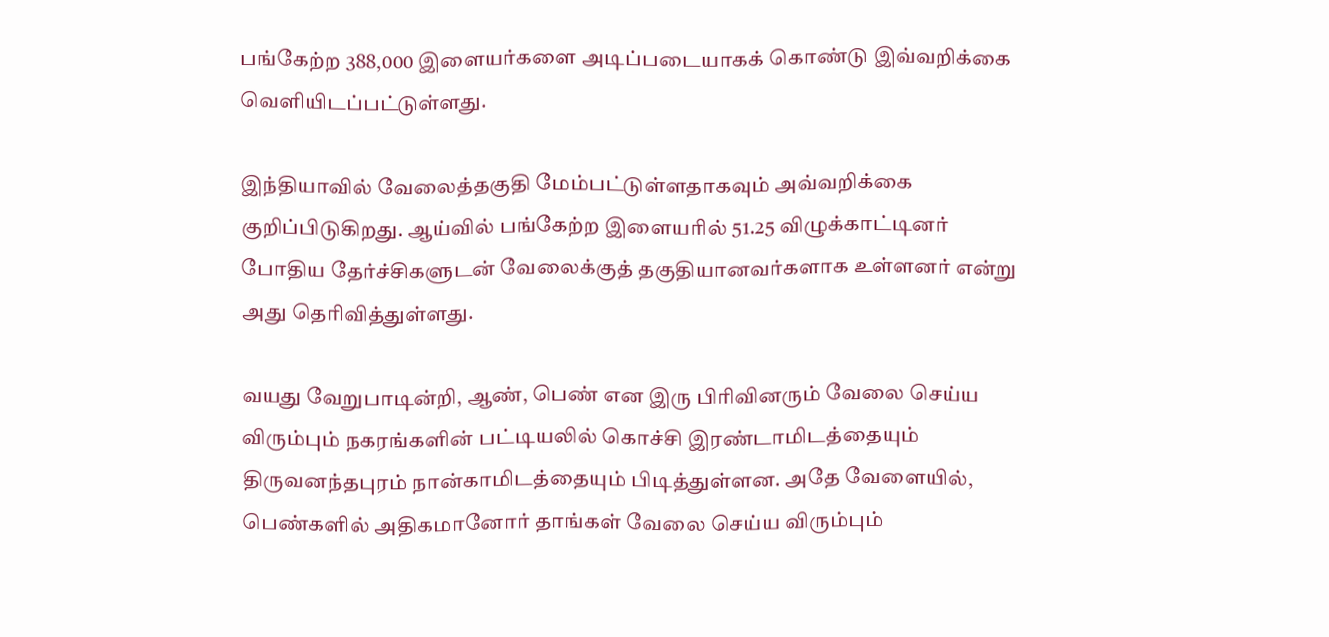பங்கேற்ற 388,000 இளையர்களை அடிப்படையாகக் கொண்டு இவ்வறிக்கை வெளியிடப்பட்டுள்ளது.

இந்தியாவில் வேலைத்தகுதி மேம்பட்டுள்ளதாகவும் அவ்வறிக்கை குறிப்பிடுகிறது. ஆய்வில் பங்கேற்ற இளையரில் 51.25 விழுக்காட்டினர் போதிய தேர்ச்சிகளுடன் வேலைக்குத் தகுதியானவர்களாக உள்ளனர் என்று அது தெரிவித்துள்ளது.

வயது வேறுபாடின்றி, ஆண், பெண் என இரு பிரிவினரும் வேலை செய்ய விரும்பும் நகரங்களின் பட்டியலில் கொச்சி இரண்டாமிடத்தையும் திருவனந்தபுரம் நான்காமிடத்தையும் பிடித்துள்ளன. அதே வேளையில், பெண்களில் அதிகமானோர் தாங்கள் வேலை செய்ய விரும்பும்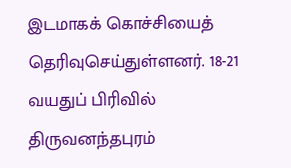இடமாகக் கொச்சியைத் தெரிவுசெய்துள்ளனர். 18-21 வயதுப் பிரிவில் திருவனந்தபுரம்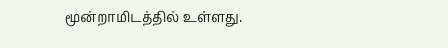மூன்றாமிடத்தில் உள்ளது.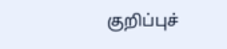குறிப்புச்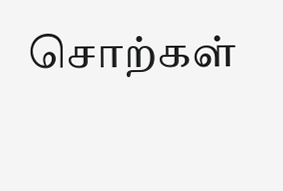சொற்கள்